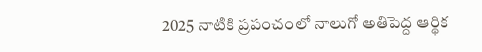2025 నాటికి ప్రపంచంలో నాలుగో అతిపెద్ద ఆర్థిక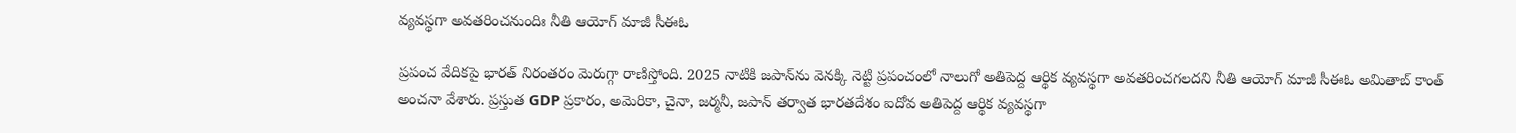వ్యవస్థగా అవతరించనుందిః నీతి ఆయోగ్ మాజీ సీఈఓ

ప్రపంచ వేదికపై భారత్ నిరంతరం మెరుగ్గా రాణిస్తోంది. 2025 నాటికి జపాన్‌ను వెనక్కి నెట్టి ప్రపంచంలో నాలుగో అతిపెద్ద ఆర్థిక వ్యవస్థగా అవతరించగలదని నీతి ఆయోగ్ మాజీ సీఈఓ అమితాబ్ కాంత్ అంచనా వేశారు. ప్రస్తుత GDP ప్రకారం, అమెరికా, చైనా, జర్మనీ, జపాన్ తర్వాత భారతదేశం ఐదోవ అతిపెద్ద ఆర్థిక వ్యవస్థగా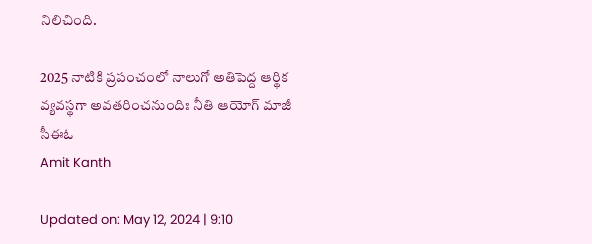నిలిచింది.

2025 నాటికి ప్రపంచంలో నాలుగో అతిపెద్ద ఆర్థిక వ్యవస్థగా అవతరించనుందిః నీతి ఆయోగ్ మాజీ సీఈఓ
Amit Kanth

Updated on: May 12, 2024 | 9:10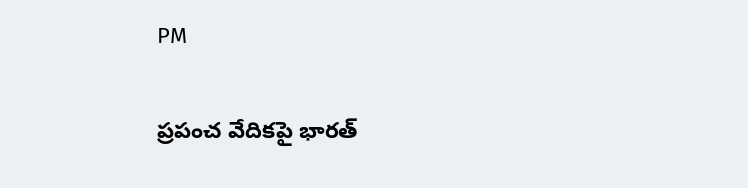PM

ప్రపంచ వేదికపై భారత్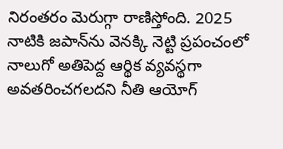నిరంతరం మెరుగ్గా రాణిస్తోంది. 2025 నాటికి జపాన్‌ను వెనక్కి నెట్టి ప్రపంచంలో నాలుగో అతిపెద్ద ఆర్థిక వ్యవస్థగా అవతరించగలదని నీతి ఆయోగ్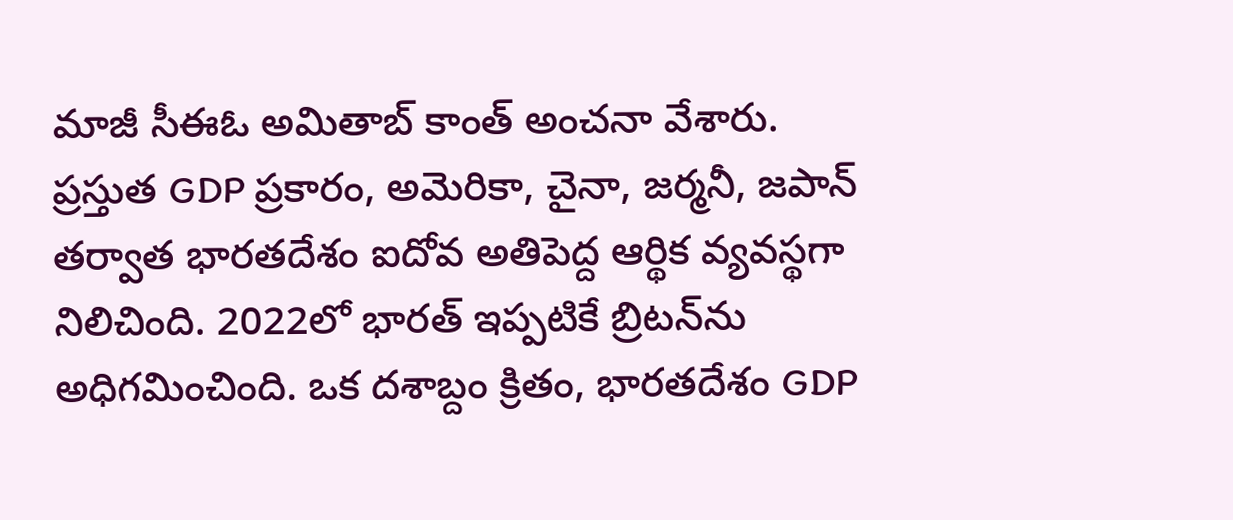మాజీ సీఈఓ అమితాబ్ కాంత్ అంచనా వేశారు. ప్రస్తుత GDP ప్రకారం, అమెరికా, చైనా, జర్మనీ, జపాన్ తర్వాత భారతదేశం ఐదోవ అతిపెద్ద ఆర్థిక వ్యవస్థగా నిలిచింది. 2022లో భారత్ ఇప్పటికే బ్రిటన్‌ను అధిగమించింది. ఒక దశాబ్దం క్రితం, భారతదేశం GDP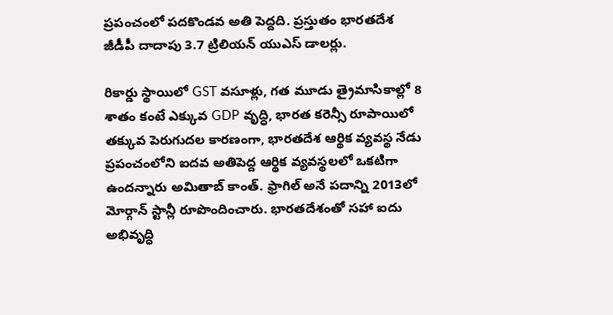ప్రపంచంలో పదకొండవ అతి పెద్దది. ప్రస్తుతం భారతదేశ జీడీపీ దాదాపు 3.7 ట్రిలియన్ యుఎస్ డాలర్లు.

రికార్డు స్థాయిలో GST వసూళ్లు, గత మూడు త్రైమాసికాల్లో 8 శాతం కంటే ఎక్కువ GDP వృద్ధి, భారత కరెన్సీ రూపాయిలో తక్కువ పెరుగుదల కారణంగా, భారతదేశ ఆర్థిక వ్యవస్థ నేడు ప్రపంచంలోని ఐదవ అతిపెద్ద ఆర్థిక వ్యవస్థలలో ఒకటిగా ఉందన్నారు అమితాబ్ కాంత్. ఫ్రాగిల్ అనే పదాన్ని 2013లో మోర్గాన్ స్టాన్లీ రూపొందించారు. భారతదేశంతో సహా ఐదు అభివృద్ధి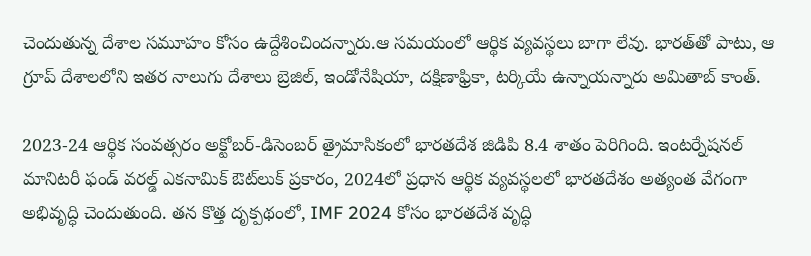చెందుతున్న దేశాల సమూహం కోసం ఉద్దేశించిందన్నారు.ఆ సమయంలో ఆర్థిక వ్యవస్థలు బాగా లేవు. భారత్‌తో పాటు, ఆ గ్రూప్ దేశాలలోని ఇతర నాలుగు దేశాలు బ్రెజిల్, ఇండోనేషియా, దక్షిణాఫ్రికా, టర్కియే ఉన్నాయన్నారు అమితాబ్ కాంత్.

2023-24 ఆర్థిక సంవత్సరం అక్టోబర్-డిసెంబర్ త్రైమాసికంలో భారతదేశ జిడిపి 8.4 శాతం పెరిగింది. ఇంటర్నేషనల్ మానిటరీ ఫండ్ వరల్డ్ ఎకనామిక్ ఔట్‌లుక్ ప్రకారం, 2024లో ప్రధాన ఆర్థిక వ్యవస్థలలో భారతదేశం అత్యంత వేగంగా అభివృద్ధి చెందుతుంది. తన కొత్త దృక్పథంలో, IMF 2024 కోసం భారతదేశ వృద్ధి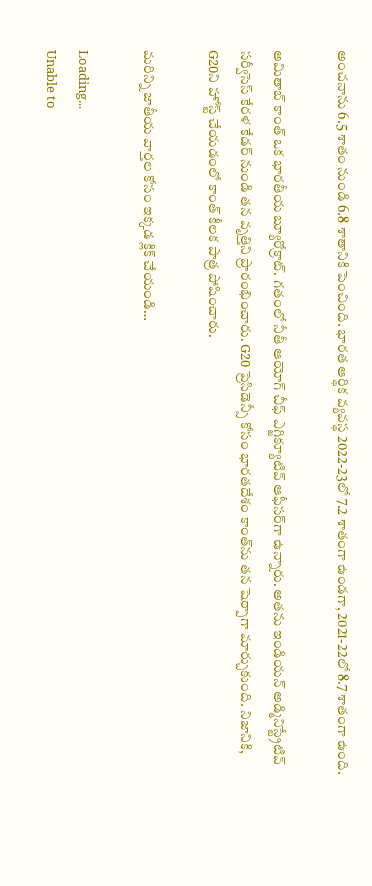అంచనాను 6.5 శాతం నుండి 6.8 శాతానికి పెంచింది. భారత ఆర్థిక వ్యవస్థ 2022-23లో 7.2 శాతంగా ఉండగా, 2021-22లో 8.7 శాతంగా ఉంది.

అమితాబ్ కాంత్ ఒక భారతీయ బ్యూరోక్రాట్. గతంలో నీతీ ఆయోగ్ చీఫ్ ఎగ్జిక్యూటివ్ ఆఫీసర్‌గా ఉన్నారు. అతను ఇండియన్ అడ్మినిస్ట్రేటివ్ సర్వీసెస్ కేరళ కేడర్ నుండి తన వృత్తిని ప్రారంభించారు. G20 ప్రెసిడెన్సీ కోసం భారతదేశం కాంత్‌ను తన షెర్పాగా మార్చుకుంది. నిజానికి, G20ని హోస్ట్ చేయడంలో కాంత్‌ కీలక పాత్ర పోషించారు.

మరిన్ని జాతీయ వార్తల కోసం ఇక్కడ క్లిక్ చేయండి…

Loading...
Unable to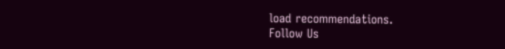load recommendations.
Follow Us